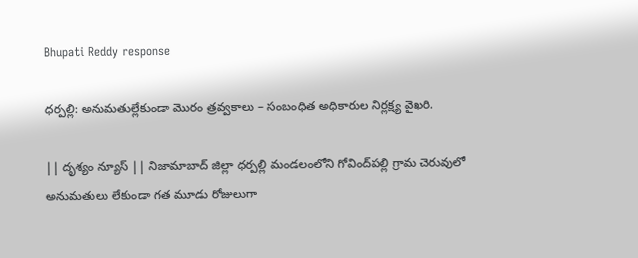Bhupati Reddy response

ధర్పల్లి: అనుమతుల్లేకుండా మొరం త్రవ్వకాలు – సంబంధిత అధికారుల నిర్లక్ష్య వైఖరి.

|| దృశ్యం న్యూస్ || నిజామాబాద్ జిల్లా ధర్పల్లి మండలంలోని గోవింద్‌పల్లి గ్రామ చెరువులో అనుమతులు లేకుండా గత మూడు రోజులుగా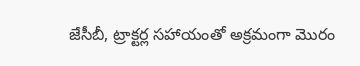జేసీబీ, ట్రాక్టర్ల సహాయంతో అక్రమంగా మొరం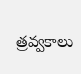త్రవ్వకాలు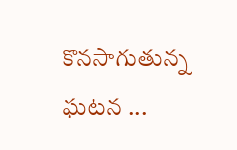కొనసాగుతున్న ఘటన ...